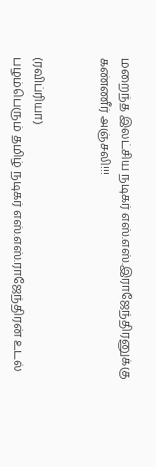மறைந்த இலட்சிய நடிகர் எஸ்.எஸ்.இராஜேந்திரனுக்கு கண்ணீர் அஞ்சலி!!!


(ரவிப்ரியா)
பழம்பெரும் தமிழ் நடிகர் எஸ்.எஸ்.ராஜேந்திரன் உடல்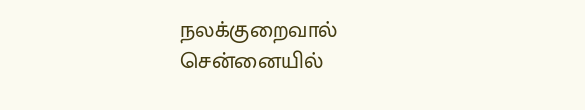நலக்குறைவால் சென்னையில்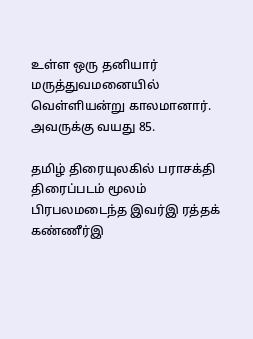உள்ள ஒரு தனியார் மருத்துவமனையில் வெள்ளியன்று காலமானார். அவருக்கு வயது 85.

தமிழ் திரையுலகில் பராசக்தி திரைப்படம் மூலம் பிரபலமடைந்த இவர்இ ரத்தக் கண்ணீர்இ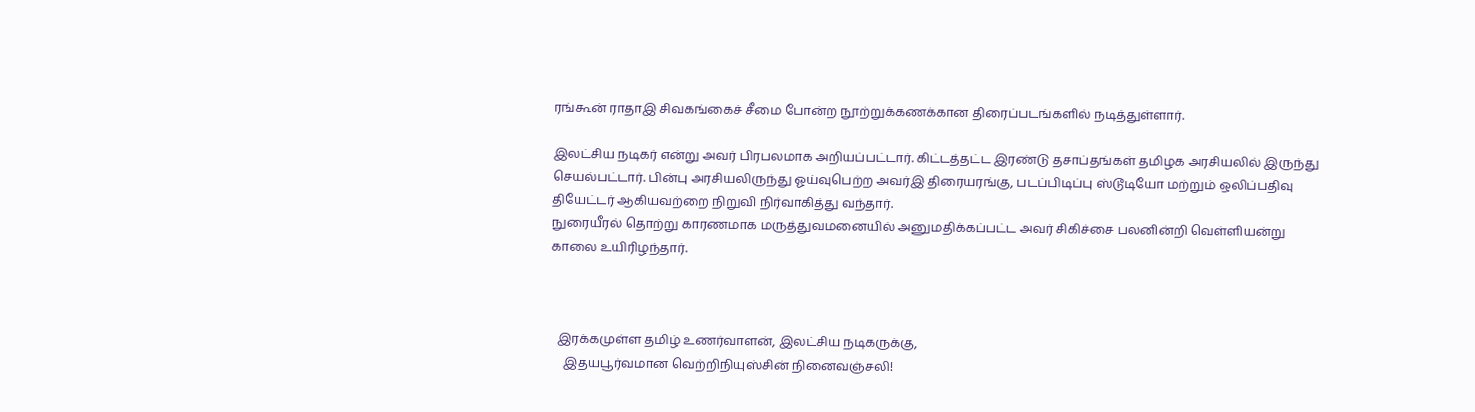ரங்கூன் ராதாஇ சிவகங்கைச் சீமை போன்ற நூற்றுக்கணக்கான திரைப்படங்களில் நடித்துள்ளார்.

இலட்சிய நடிகர் என்று அவர் பிரபலமாக அறியப்பட்டார். கிட்டத்தட்ட இரண்டு தசாப்தங்கள் தமிழக அரசியலில் இருந்து செயல்பட்டார். பின்பு அரசியலிருந்து ஓய்வுபெற்ற அவர்இ திரையரங்கு, படப்பிடிப்பு ஸ்டூடியோ மற்றும் ஒலிப்பதிவு தியேட்டர் ஆகியவற்றை நிறுவி நிர்வாகித்து வந்தார்.
நுரையீரல் தொற்று காரணமாக மருத்துவமனையில் அனுமதிக்கப்பட்ட அவர் சிகிச்சை பலனின்றி வெள்ளியன்று காலை உயிரிழந்தார்.



  இரக்கமுள்ள தமிழ் உணர்வாளன், இலட்சிய நடிகருக்கு,
    இதயபூர்வமான வெற்றிநியுஸ்சின் நினைவஞ்சலி!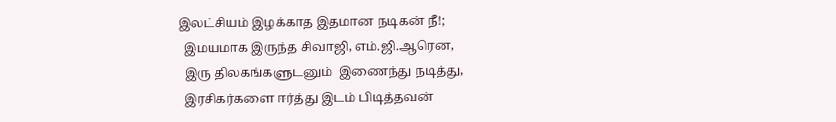இலட்சியம் இழக்காத இதமான நடிகன் நீ!;
  இமயமாக இருந்த சிவாஜி, எம்.ஜி.ஆரென,
  இரு திலகங்களுடனும்  இணைந்து நடித்து,
  இரசிகர்களை ஈர்த்து இடம் பிடித்தவன்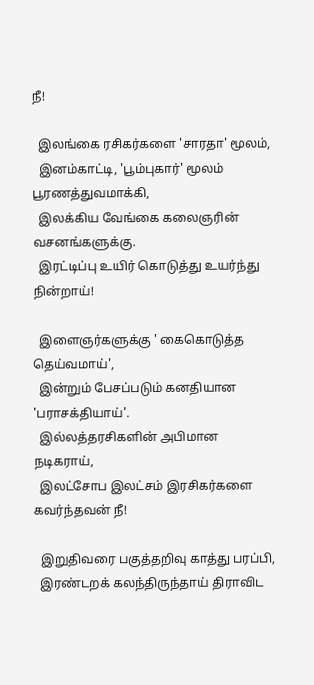நீ!

  இலங்கை ரசிகர்களை 'சாரதா' மூலம்,
  இனம்காட்டி, 'பூம்புகார்' மூலம் பூரணத்துவமாக்கி,
  இலக்கிய வேங்கை கலைஞரின் வசனங்களுக்கு.
  இரட்டிப்பு உயிர் கொடுத்து உயர்ந்து நின்றாய்!

  இளைஞர்களுக்கு ' கைகொடுத்த தெய்வமாய்',
  இன்றும் பேசப்படும் கனதியான 'பராசக்தியாய்'.
  இல்லத்தரசிகளின் அபிமான நடிகராய்,
  இலட்சோப இலட்சம் இரசிகர்களை கவர்ந்தவன் நீ!

  இறுதிவரை பகுத்தறிவு காத்து பரப்பி,
  இரண்டறக் கலந்திருந்தாய் திராவிட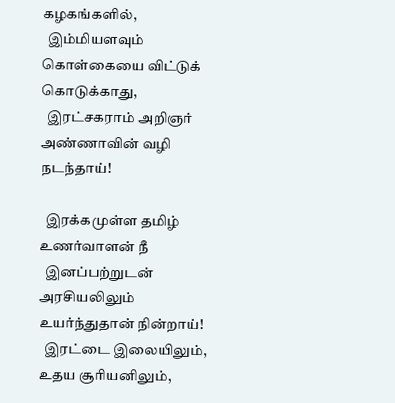கழகங்களில்,
  இம்மியளவும் கொள்கையை விட்டுக் கொடுக்காது,
  இரட்சகராம் அறிஞர் அண்ணாவின் வழி நடந்தாய்!

  இரக்கமுள்ள தமிழ் உணர்வாளன் நீ
  இனப்பற்றுடன் அரசியலிலும் உயர்ந்துதான் நின்றாய்!
  இரட்டை இலையிலும், உதய சூரியனிலும்,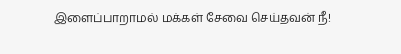இளைப்பாறாமல் மக்கள் சேவை செய்தவன் நீ!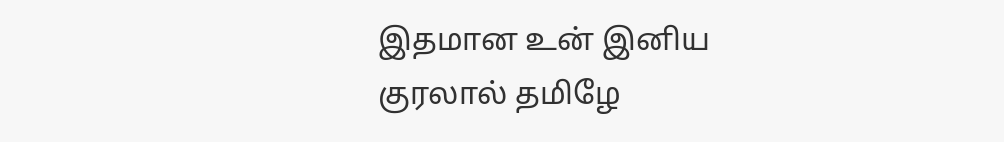இதமான உன் இனிய குரலால் தமிழே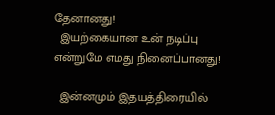தேனானது!
  இயற்கையான உன் நடிப்பு என்றுமே எமது நினைப்பானது!

  இன்னமும் இதயத்திரையில்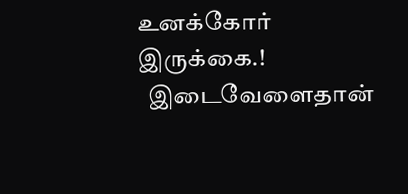உனக்கோர் இருக்கை.!
  இடைவேளைதான்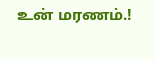உன் மரணம்.!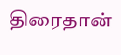திரைதான்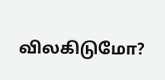விலகிடுமோ?